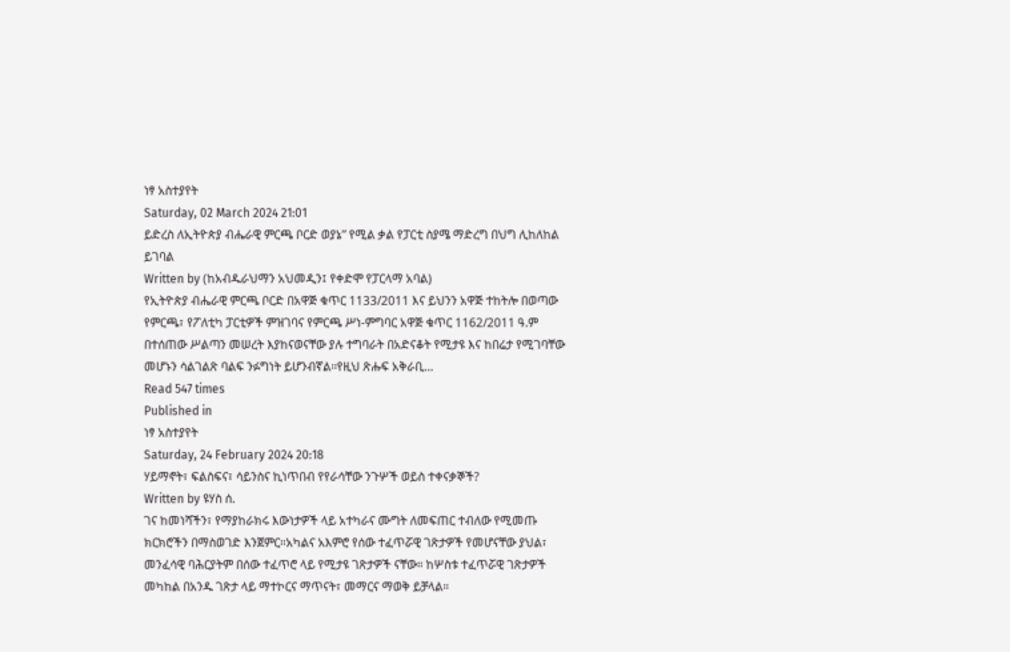ነፃ አስተያየት
Saturday, 02 March 2024 21:01
ይድረስ ለኢትዮጵያ ብሔራዊ ምርጫ ቦርድ ወያኔ” የሚል ቃል የፓርቲ ስያሜ ማድረግ በህግ ሊከለከል ይገባል
Written by (ከአብዱራህማን አህመዲን፤ የቀድሞ የፓርላማ አባል)
የኢትዮጵያ ብሔራዊ ምርጫ ቦርድ በአዋጅ ቁጥር 1133/2011 እና ይህንን አዋጅ ተከትሎ በወጣው የምርጫ፣ የፖለቲካ ፓርቲዎች ምዝገባና የምርጫ ሥነ-ምግባር አዋጅ ቁጥር 1162/2011 ዓ.ም በተሰጠው ሥልጣን መሠረት እያከናወናቸው ያሉ ተግባራት በአድናቆት የሚታዩ እና ከበሬታ የሚገባቸው መሆኑን ሳልገልጽ ባልፍ ንፉግነት ይሆንብኛል፡፡የዚህ ጽሑፍ አቅራቢ…
Read 547 times
Published in
ነፃ አስተያየት
Saturday, 24 February 2024 20:18
ሃይማኖት፣ ፍልስፍና፣ ሳይንስና ኪነጥበብ የየራሳቸው ንጉሦች ወይስ ተቀናቃኞች?
Written by ዩሃስ ሰ.
ገና ከመነሻችን፣ የማያከራክሩ እውነታዎች ላይ አተካራና ሙግት ለመፍጠር ተብለው የሚመጡ ክርክሮችን በማስወገድ እንጀምር።አካልና አእምሮ የሰው ተፈጥሯዊ ገጽታዎች የመሆናቸው ያህል፣ መንፈሳዊ ባሕርያትም በሰው ተፈጥሮ ላይ የሚታዩ ገጽታዎች ናቸው። ከሦስቱ ተፈጥሯዊ ገጽታዎች መካከል በአንዱ ገጽታ ላይ ማተኮርና ማጥናት፣ መማርና ማወቅ ይቻላል።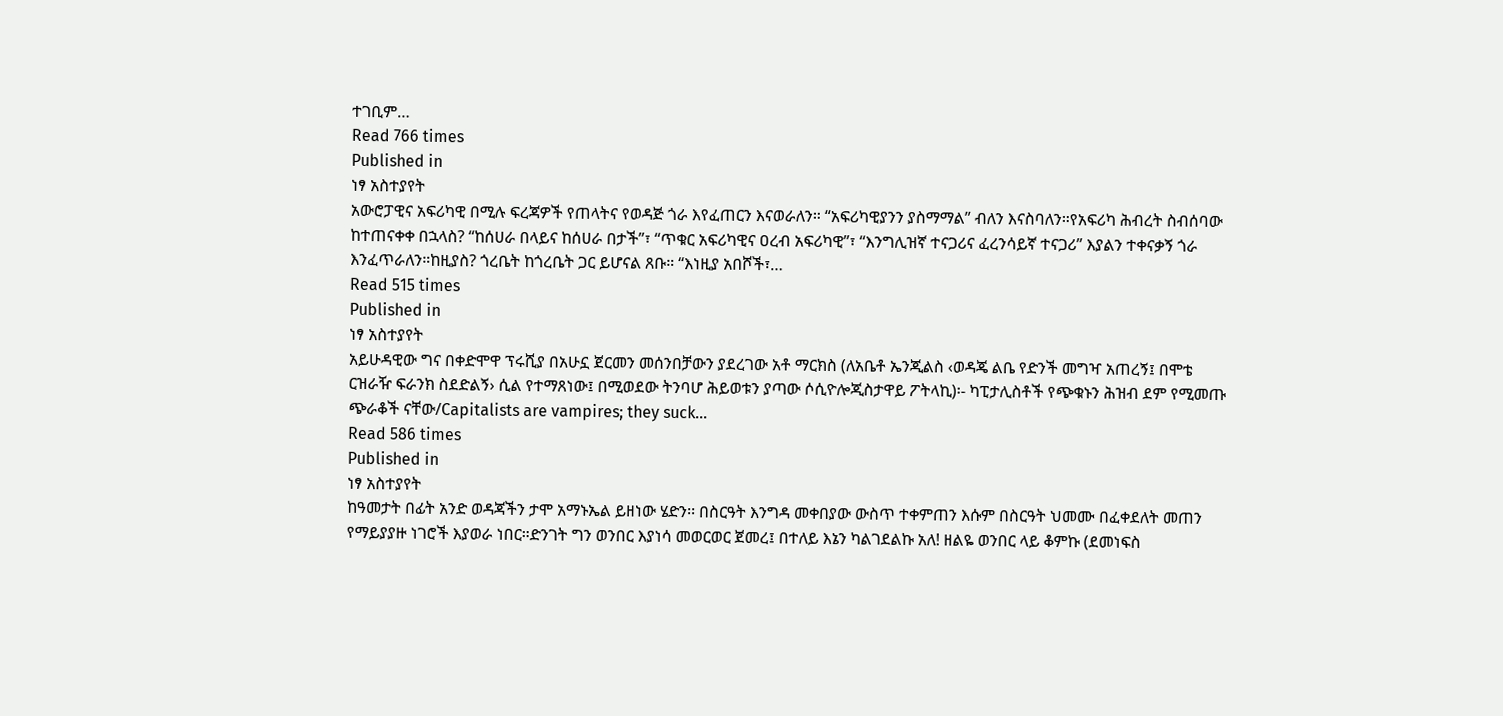ተገቢም…
Read 766 times
Published in
ነፃ አስተያየት
አውሮፓዊና አፍሪካዊ በሚሉ ፍረጃዎች የጠላትና የወዳጅ ጎራ እየፈጠርን እናወራለን። “አፍሪካዊያንን ያስማማል” ብለን እናስባለን።የአፍሪካ ሕብረት ስብሰባው ከተጠናቀቀ በኋላስ? “ከሰሀራ በላይና ከሰሀራ በታች”፣ “ጥቁር አፍሪካዊና ዐረብ አፍሪካዊ”፣ “እንግሊዝኛ ተናጋሪና ፈረንሳይኛ ተናጋሪ” እያልን ተቀናቃኝ ጎራ እንፈጥራለን።ከዚያስ? ጎረቤት ከጎረቤት ጋር ይሆናል ጸቡ። “እነዚያ አበሾች፣…
Read 515 times
Published in
ነፃ አስተያየት
አይሁዳዊው ግና በቀድሞዋ ፕሩሺያ በአሁኗ ጀርመን መሰንበቻውን ያደረገው አቶ ማርክስ (ለአቤቶ ኤንጂልስ ‹ወዳጄ ልቤ የድንች መግዣ አጠረኝ፤ በሞቴ ርዝራዥ ፍራንክ ስደድልኝ› ሲል የተማጸነው፤ በሚወደው ትንባሆ ሕይወቱን ያጣው ሶሲዮሎጂስታዋይ ፖትላኪ)፡- ካፒታሊስቶች የጭቁኑን ሕዝብ ደም የሚመጡ ጭራቆች ናቸው/Capitalists are vampires; they suck…
Read 586 times
Published in
ነፃ አስተያየት
ከዓመታት በፊት አንድ ወዳጃችን ታሞ አማኑኤል ይዘነው ሄድን፡፡ በስርዓት እንግዳ መቀበያው ውስጥ ተቀምጠን እሱም በስርዓት ህመሙ በፈቀደለት መጠን የማይያያዙ ነገሮች እያወራ ነበር።ድንገት ግን ወንበር እያነሳ መወርወር ጀመረ፤ በተለይ እኔን ካልገደልኩ አለ! ዘልዬ ወንበር ላይ ቆምኩ (ደመነፍስ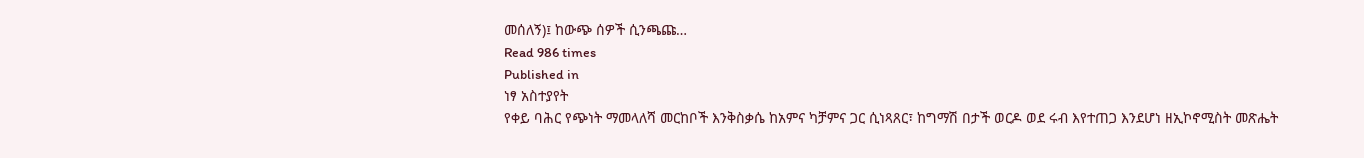መሰለኝ)፤ ከውጭ ሰዎች ሲንጫጩ…
Read 986 times
Published in
ነፃ አስተያየት
የቀይ ባሕር የጭነት ማመላለሻ መርከቦች እንቅስቃሴ ከአምና ካቻምና ጋር ሲነጻጸር፣ ከግማሽ በታች ወርዶ ወደ ሩብ እየተጠጋ እንደሆነ ዘኢኮኖሚስት መጽሔት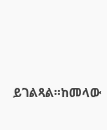ይገልጻል።ከመላው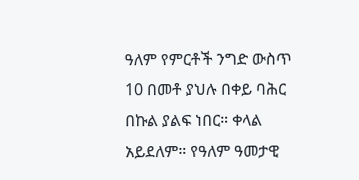ዓለም የምርቶች ንግድ ውስጥ 10 በመቶ ያህሉ በቀይ ባሕር በኩል ያልፍ ነበር። ቀላል አይደለም። የዓለም ዓመታዊ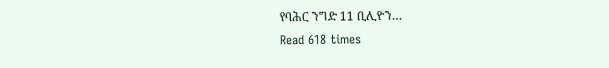የባሕር ንግድ 11 ቢሊዮን…
Read 618 times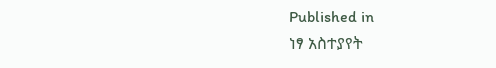Published in
ነፃ አስተያየት